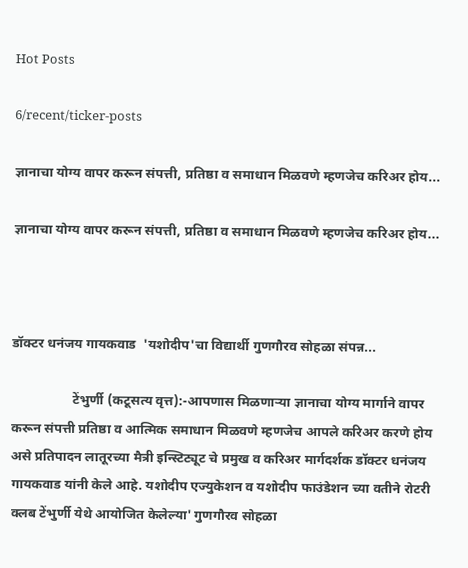Hot Posts

6/recent/ticker-posts

ज्ञानाचा योग्य वापर करून संपत्ती, प्रतिष्ठा व समाधान मिळवणे म्हणजेच करिअर होय...

ज्ञानाचा योग्य वापर करून संपत्ती, प्रतिष्ठा व समाधान मिळवणे म्हणजेच करिअर होय...



डॉक्टर धनंजय गायकवाड  'यशोदीप'चा विद्यार्थी गुणगौरव सोहळा संपन्न...

                  टेंभुर्णी (कटूसत्य वृत्त):-आपणास मिळणाऱ्या ज्ञानाचा योग्य मार्गाने वापर करून संपत्ती प्रतिष्ठा व आत्मिक समाधान मिळवणे म्हणजेच आपले करिअर करणे होय असे प्रतिपादन लातूरच्या मैत्री इन्स्टिट्यूट चे प्रमुख व करिअर मार्गदर्शक डॉक्टर धनंजय गायकवाड यांनी केले आहे. यशोदीप एज्युकेशन व यशोदीप फाउंडेशन च्या वतीने रोटरी क्लब टेंभुर्णी येथे आयोजित केलेल्या' गुणगौरव सोहळा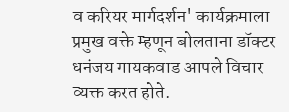व करियर मार्गदर्शन' कार्यक्रमाला प्रमुख वक्ते म्हणून बोलताना डॉक्टर धनंजय गायकवाड आपले विचार व्यक्त करत होते.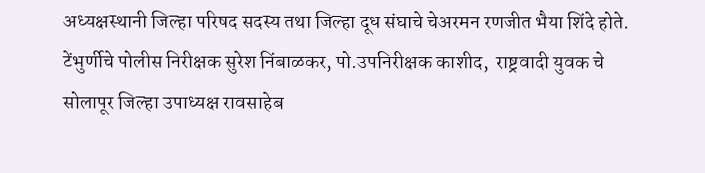अध्यक्षस्थानी जिल्हा परिषद सदस्य तथा जिल्हा दूध संघाचे चेअरमन रणजीत भैया शिंदे होते. टेंभुर्णीचे पोलीस निरीक्षक सुरेश निंबाळकर, पो.उपनिरीक्षक काशीद,  राष्ट्रवादी युवक चे सोलापूर जिल्हा उपाध्यक्ष रावसाहेब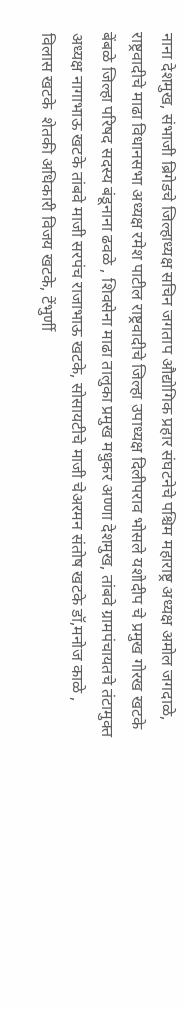नाना देशमुख, संभाजी ब्रिगेडचे जिल्हाध्यक्ष सचिन जगताप औद्योगिक प्रहार संघटनेचे पश्चिम महाराष्ट्र अध्यक्ष अमोल जगदाळे, राष्ट्रवादीचे माढा विधानसभा अध्यक्ष रमेश पाटील राष्ट्रवादीचे जिल्हा उपाध्यक्ष दिलीपराव भोसले यशोदीप चे प्रमुख गोरख खटके बेंबळे जिल्हा परिषद सदस्य बंडूनाना ढवळे , शिवसेना माढा तालुका प्रमुख मधुकर अण्णा देशमुख, तांबवे ग्रामपंचायतचे तंटामुक्त अध्यक्ष नागाभाऊ खटके तांबवे माजी सरपंच राजाभाऊ खटके, सोसायटीचे माजी चेअरमन संतोष खटके डॉ,मनोज काळे ,   विलास खटके  शेतकी अधिकारी विजय खटके, टेंभुर्णी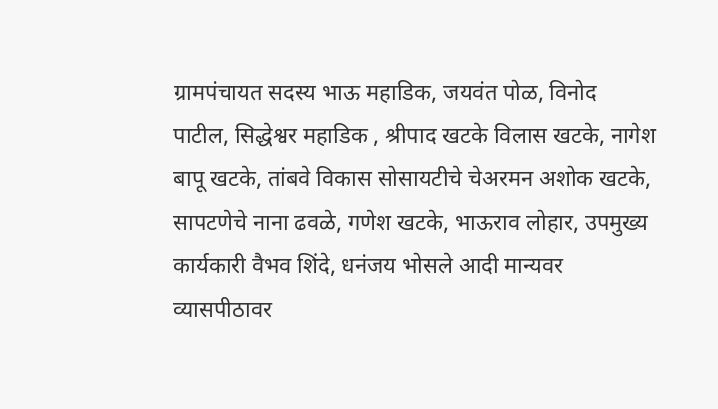ग्रामपंचायत सदस्य भाऊ महाडिक, जयवंत पोळ, विनोद पाटील, सिद्धेश्वर महाडिक , श्रीपाद खटके विलास खटके, नागेश बापू खटके, तांबवे विकास सोसायटीचे चेअरमन अशोक खटके, सापटणेचे नाना ढवळे, गणेश खटके, भाऊराव लोहार, उपमुख्य कार्यकारी वैभव शिंदे, धनंजय भोसले आदी मान्यवर व्यासपीठावर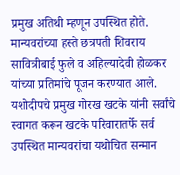प्रमुख अतिथी म्हणून उपस्थित होते. मान्यवरांच्या हस्ते छत्रपती शिवराय सावित्रीबाई फुले व अहिल्यादेवी होळकर यांच्या प्रतिमांचे पूजन करण्यात आले. यशोदीपचे प्रमुख गोरख खटके यांनी सर्वांचे स्वागत करून खटके परिवारातर्फे सर्व उपस्थित मान्यवरांचा यथोचित सन्मान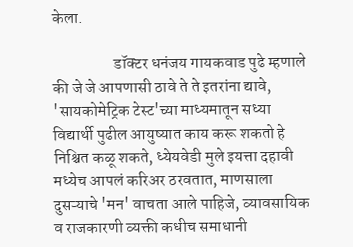केला.

                   डॉक्टर धनंजय गायकवाड पुढे म्हणाले की जे जे आपणासी ठावे ते ते इतरांना द्यावे, 'सायकोमेट्रिक टेस्ट'च्या माध्यमातून सध्या विद्यार्थी पुढील आयुष्यात काय करू शकतो हे निश्चित कळू शकते, ध्येयवेडी मुले इयत्ता दहावी मध्येच आपलं करिअर ठरवतात, माणसाला दुसऱ्याचे 'मन' वाचता आले पाहिजे, व्यावसायिक व राजकारणी व्यक्ती कधीच समाधानी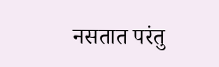नसतात परंतु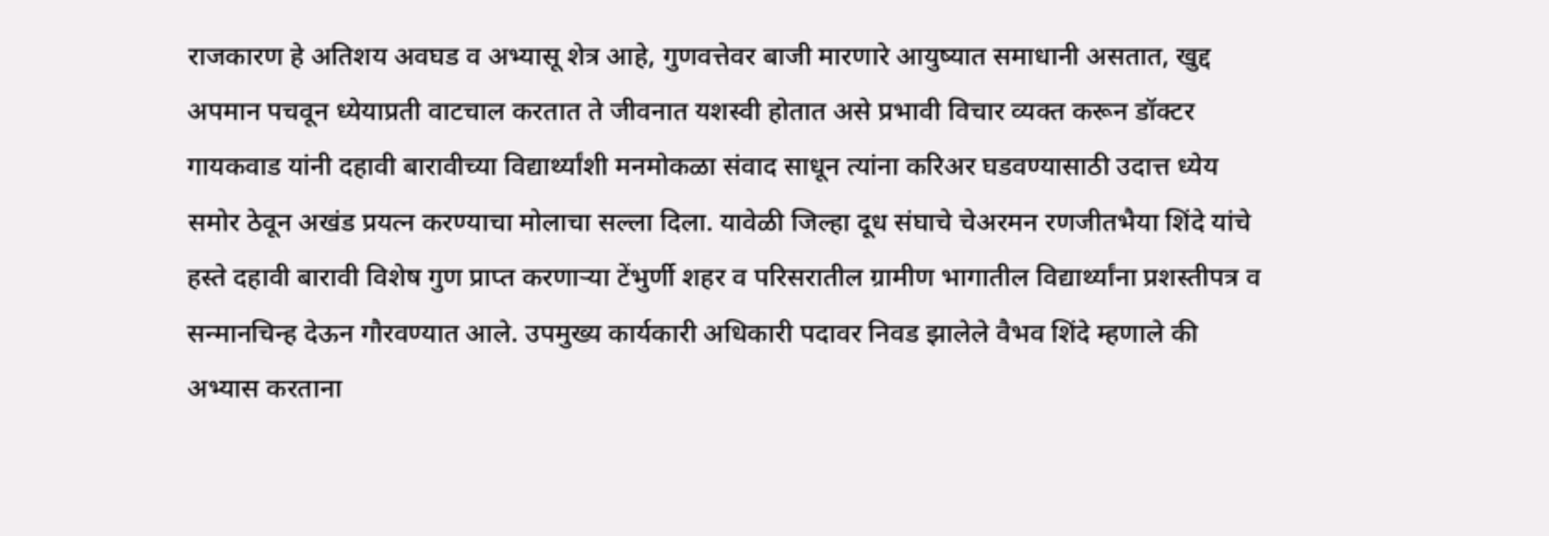राजकारण हे अतिशय अवघड व अभ्यासू शेत्र आहे, गुणवत्तेवर बाजी मारणारे आयुष्यात समाधानी असतात, खुद्द अपमान पचवून ध्येयाप्रती वाटचाल करतात ते जीवनात यशस्वी होतात असे प्रभावी विचार व्यक्त करून डॉक्टर गायकवाड यांनी दहावी बारावीच्या विद्यार्थ्यांशी मनमोकळा संवाद साधून त्यांना करिअर घडवण्यासाठी उदात्त ध्येय समोर ठेवून अखंड प्रयत्न करण्याचा मोलाचा सल्ला दिला. यावेळी जिल्हा दूध संघाचे चेअरमन रणजीतभैया शिंदे यांचे हस्ते दहावी बारावी विशेष गुण प्राप्त करणाऱ्या टेंभुर्णी शहर व परिसरातील ग्रामीण भागातील विद्यार्थ्यांना प्रशस्तीपत्र व सन्मानचिन्ह देऊन गौरवण्यात आले. उपमुख्य कार्यकारी अधिकारी पदावर निवड झालेले वैभव शिंदे म्हणाले की अभ्यास करताना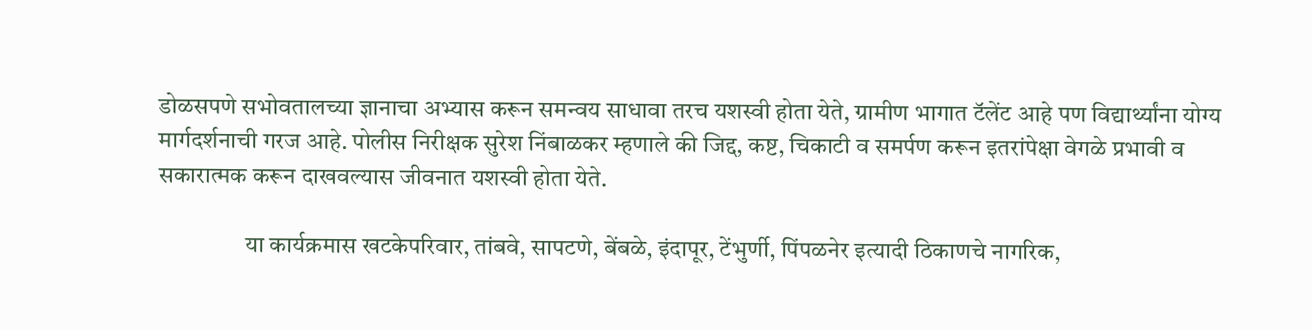डोळसपणे सभोवतालच्या ज्ञानाचा अभ्यास करून समन्वय साधावा तरच यशस्वी होता येते, ग्रामीण भागात टॅलेंट आहे पण विद्यार्थ्यांना योग्य मार्गदर्शनाची गरज आहे. पोलीस निरीक्षक सुरेश निंबाळकर म्हणाले की जिद्द, कष्ट, चिकाटी व समर्पण करून इतरांपेक्षा वेगळे प्रभावी व सकारात्मक करून दाखवल्यास जीवनात यशस्वी होता येते.

                  या कार्यक्रमास खटकेपरिवार, तांबवे, सापटणे, बेंबळे, इंदापूर, टेंभुर्णी, पिंपळनेर इत्यादी ठिकाणचे नागरिक,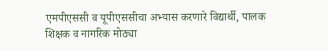एमपीएससी व यूपीएससीचा अभ्यास करणारे विद्यार्थी, पालक शिक्षक व नागरिक मोठ्या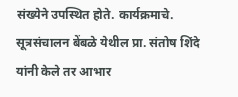संख्येने उपस्थित होते. कार्यक्रमाचे. सूत्रसंचालन बेंबळे येथील प्रा. संतोष शिंदे यांनी केले तर आभार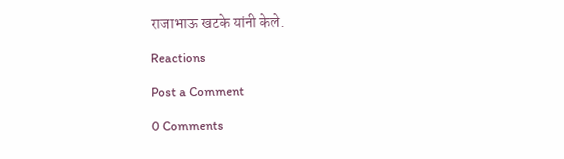राजाभाऊ खटके यांनी केले.

Reactions

Post a Comment

0 Comments